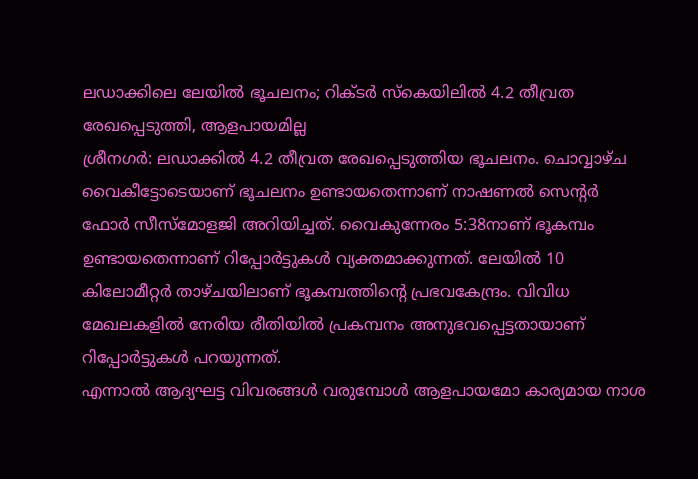ലഡാക്കിലെ ലേയിൽ ഭൂചലനം; റിക്ടർ സ്കെയിലിൽ 4.2 തീവ്രത രേഖപ്പെടുത്തി, ആളപായമില്ല
ശ്രീനഗർ: ലഡാക്കിൽ 4.2 തീവ്രത രേഖപ്പെടുത്തിയ ഭൂചലനം. ചൊവ്വാഴ്ച വൈകീട്ടോടെയാണ് ഭൂചലനം ഉണ്ടായതെന്നാണ് നാഷണൽ സെന്റർ ഫോർ സീസ്മോളജി അറിയിച്ചത്. വൈകുന്നേരം 5:38നാണ് ഭൂകമ്പം ഉണ്ടായതെന്നാണ് റിപ്പോർട്ടുകൾ വ്യക്തമാക്കുന്നത്. ലേയിൽ 10 കിലോമീറ്റർ താഴ്ചയിലാണ് ഭൂകമ്പത്തിന്റെ പ്രഭവകേന്ദ്രം. വിവിധ മേഖലകളിൽ നേരിയ രീതിയിൽ പ്രകമ്പനം അനുഭവപ്പെട്ടതായാണ് റിപ്പോർട്ടുകൾ പറയുന്നത്.
എന്നാൽ ആദ്യഘട്ട വിവരങ്ങൾ വരുമ്പോൾ ആളപായമോ കാര്യമായ നാശ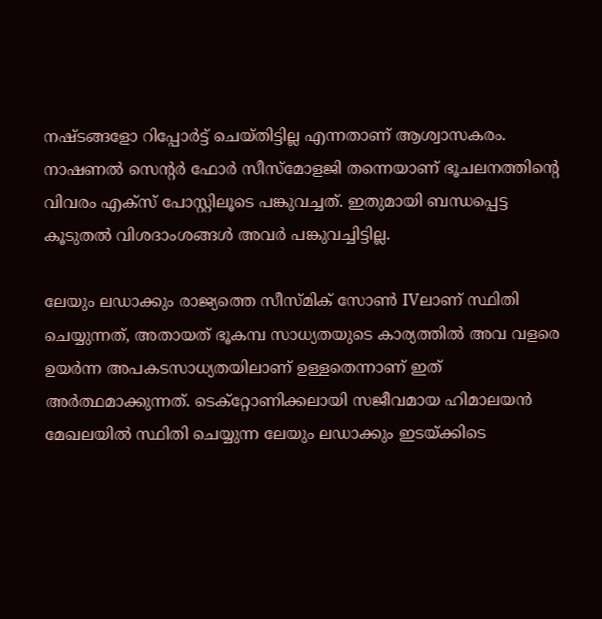നഷ്ടങ്ങളോ റിപ്പോർട്ട് ചെയ്തിട്ടില്ല എന്നതാണ് ആശ്വാസകരം. നാഷണൽ സെന്റർ ഫോർ സീസ്മോളജി തന്നെയാണ് ഭൂചലനത്തിന്റെ വിവരം എക്സ് പോസ്റ്റിലൂടെ പങ്കുവച്ചത്. ഇതുമായി ബന്ധപ്പെട്ട കൂടുതൽ വിശദാംശങ്ങൾ അവർ പങ്കുവച്ചിട്ടില്ല.

ലേയും ലഡാക്കും രാജ്യത്തെ സീസ്മിക് സോൺ IVലാണ് സ്ഥിതി ചെയ്യുന്നത്, അതായത് ഭൂകമ്പ സാധ്യതയുടെ കാര്യത്തിൽ അവ വളരെ ഉയർന്ന അപകടസാധ്യതയിലാണ് ഉള്ളതെന്നാണ് ഇത് അർത്ഥമാക്കുന്നത്. ടെക്റ്റോണിക്കലായി സജീവമായ ഹിമാലയൻ മേഖലയിൽ സ്ഥിതി ചെയ്യുന്ന ലേയും ലഡാക്കും ഇടയ്ക്കിടെ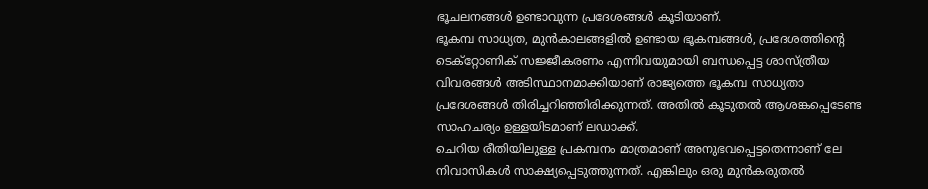ഭൂചലനങ്ങൾ ഉണ്ടാവുന്ന പ്രദേശങ്ങൾ കൂടിയാണ്.
ഭൂകമ്പ സാധ്യത, മുൻകാലങ്ങളിൽ ഉണ്ടായ ഭൂകമ്പങ്ങൾ, പ്രദേശത്തിന്റെ ടെക്റ്റോണിക് സജ്ജീകരണം എന്നിവയുമായി ബന്ധപ്പെട്ട ശാസ്ത്രീയ വിവരങ്ങൾ അടിസ്ഥാനമാക്കിയാണ് രാജ്യത്തെ ഭൂകമ്പ സാധ്യതാ പ്രദേശങ്ങൾ തിരിച്ചറിഞ്ഞിരിക്കുന്നത്. അതിൽ കൂടുതൽ ആശങ്കപ്പെടേണ്ട സാഹചര്യം ഉള്ളയിടമാണ് ലഡാക്ക്.
ചെറിയ രീതിയിലുള്ള പ്രകമ്പനം മാത്രമാണ് അനുഭവപ്പെട്ടതെന്നാണ് ലേ നിവാസികൾ സാക്ഷ്യപ്പെടുത്തുന്നത്. എങ്കിലും ഒരു മുൻകരുതൽ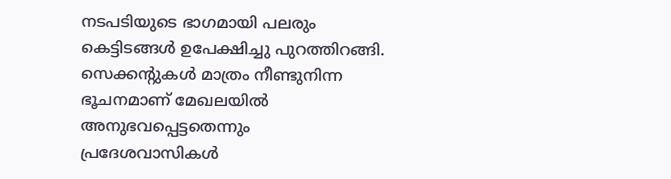നടപടിയുടെ ഭാഗമായി പലരും കെട്ടിടങ്ങൾ ഉപേക്ഷിച്ചു പുറത്തിറങ്ങി. സെക്കന്റുകൾ മാത്രം നീണ്ടുനിന്ന ഭൂചനമാണ് മേഖലയിൽ അനുഭവപ്പെട്ടതെന്നും പ്രദേശവാസികൾ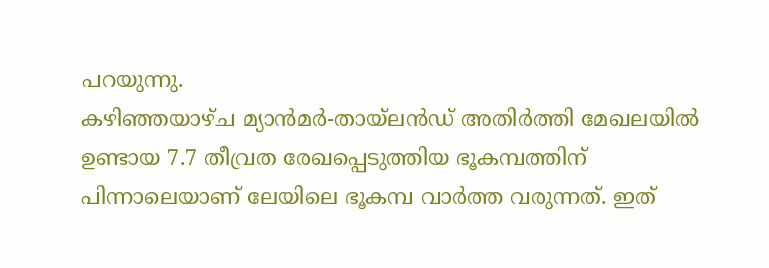പറയുന്നു.
കഴിഞ്ഞയാഴ്ച മ്യാൻമർ-തായ്ലൻഡ് അതിർത്തി മേഖലയിൽ ഉണ്ടായ 7.7 തീവ്രത രേഖപ്പെടുത്തിയ ഭൂകമ്പത്തിന് പിന്നാലെയാണ് ലേയിലെ ഭൂകമ്പ വാർത്ത വരുന്നത്. ഇത്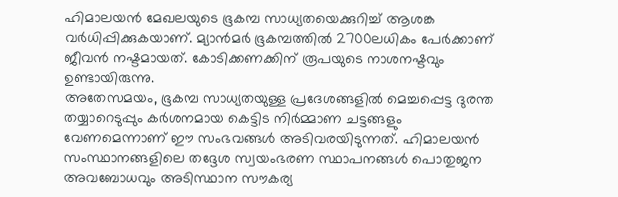ഹിമാലയൻ മേഖലയുടെ ഭൂകമ്പ സാധ്യതയെക്കുറിച്ച് ആശങ്ക വർധിപ്പിക്കുകയാണ്. മ്യാൻമർ ഭൂകമ്പത്തിൽ 2700ലധികം പേർക്കാണ് ജീവൻ നഷ്ടമായത്. കോടിക്കണക്കിന് രൂപയുടെ നാശനഷ്ടവും ഉണ്ടായിരുന്നു.
അതേസമയം, ഭൂകമ്പ സാധ്യതയുള്ള പ്രദേശങ്ങളിൽ മെച്ചപ്പെട്ട ദുരന്ത തയ്യാറെടുപ്പും കർശനമായ കെട്ടിട നിർമ്മാണ ചട്ടങ്ങളും വേണമെന്നാണ് ഈ സംഭവങ്ങൾ അടിവരയിടുന്നത്. ഹിമാലയൻ സംസ്ഥാനങ്ങളിലെ തദ്ദേശ സ്വയംഭരണ സ്ഥാപനങ്ങൾ പൊതുജന അവബോധവും അടിസ്ഥാന സൗകര്യ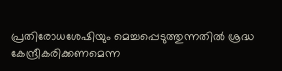പ്രതിരോധശേഷിയും മെച്ചപ്പെടുത്തുന്നതിൽ ശ്രദ്ധ കേന്ദ്രീകരിക്കണമെന്ന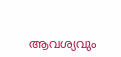ആവശ്യവും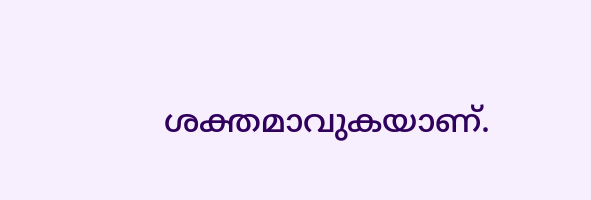ശക്തമാവുകയാണ്.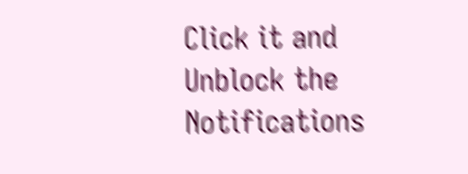Click it and Unblock the Notifications